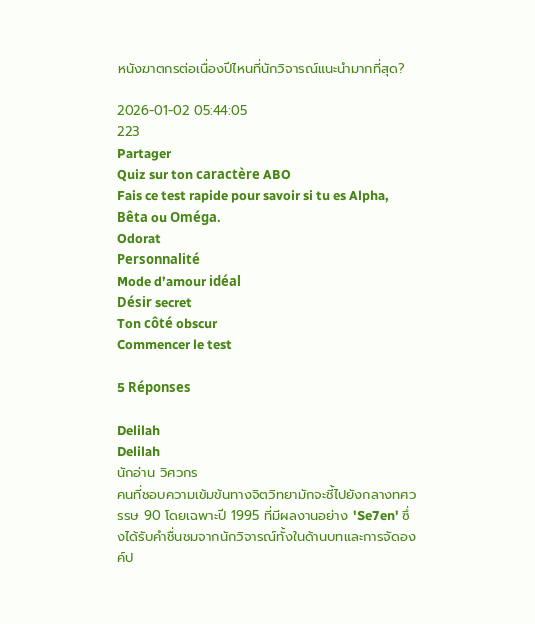หนังฆาตกรต่อเนื่องปีไหนที่นักวิจารณ์แนะนำมากที่สุด?

2026-01-02 05:44:05
223
Partager
Quiz sur ton caractère ABO
Fais ce test rapide pour savoir si tu es Alpha, Bêta ou Oméga.
Odorat
Personnalité
Mode d’amour idéal
Désir secret
Ton côté obscur
Commencer le test

5 Réponses

Delilah
Delilah
นักอ่าน วิศวกร
คนที่ชอบความเข้มข้นทางจิตวิทยามักจะชี้ไปยังกลางทศวรรษ 90 โดยเฉพาะปี 1995 ที่มีผลงานอย่าง 'Se7en' ซึ่งได้รับคำชื่นชมจากนักวิจารณ์ทั้งในด้านบทและการจัดองค์ป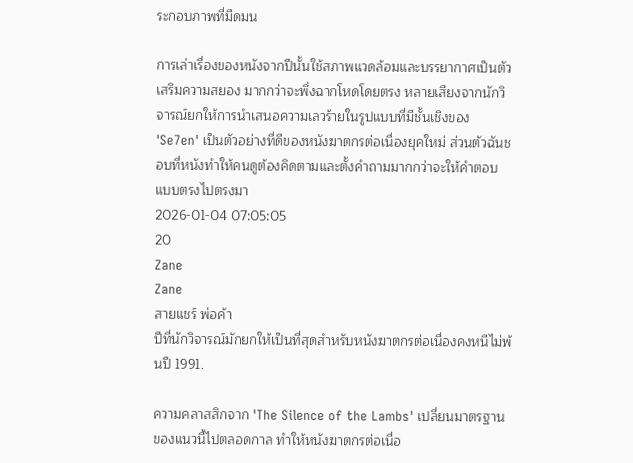ระกอบภาพที่มืดมน

การเล่าเรื่องของหนังจากปีนั้นใช้สภาพแวดล้อมและบรรยากาศเป็นตัวเสริมความสยอง มากกว่าจะพึ่งฉากโหดโดยตรง หลายเสียงจากนักวิจารณ์ยกให้การนำเสนอความเลวร้ายในรูปแบบที่มีชั้นเชิงของ 'Se7en' เป็นตัวอย่างที่ดีของหนังฆาตกรต่อเนื่องยุคใหม่ ส่วนตัวฉันชอบที่หนังทำให้คนดูต้องคิดตามและตั้งคำถามมากกว่าจะให้คำตอบแบบตรงไปตรงมา
2026-01-04 07:05:05
20
Zane
Zane
สายแชร์ พ่อค้า
ปีที่นักวิจารณ์มักยกให้เป็นที่สุดสำหรับหนังฆาตกรต่อเนื่องคงหนีไม่พ้นปี 1991.

ความคลาสสิกจาก 'The Silence of the Lambs' เปลี่ยนมาตรฐานของแนวนี้ไปตลอดกาล ทำให้หนังฆาตกรต่อเนื่อ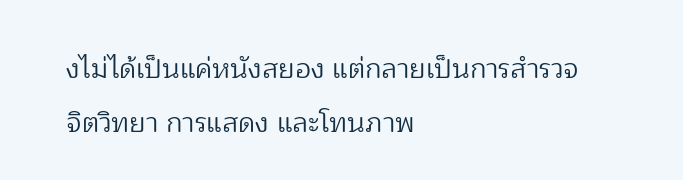งไม่ได้เป็นแค่หนังสยอง แต่กลายเป็นการสำรวจจิตวิทยา การแสดง และโทนภาพ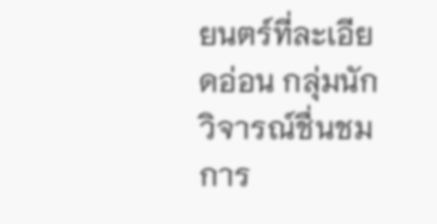ยนตร์ที่ละเอียดอ่อน กลุ่มนักวิจารณ์ชื่นชมการ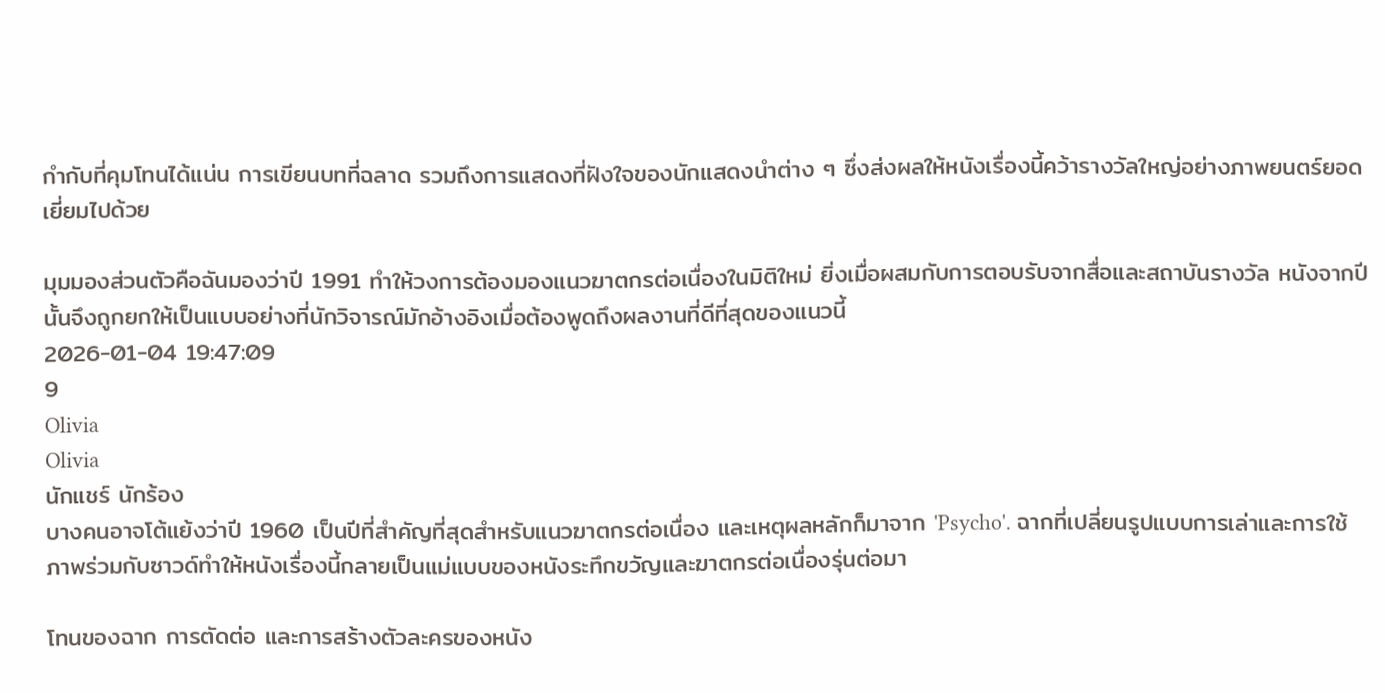กำกับที่คุมโทนได้แน่น การเขียนบทที่ฉลาด รวมถึงการแสดงที่ฝังใจของนักแสดงนำต่าง ๆ ซึ่งส่งผลให้หนังเรื่องนี้คว้ารางวัลใหญ่อย่างภาพยนตร์ยอดเยี่ยมไปด้วย

มุมมองส่วนตัวคือฉันมองว่าปี 1991 ทำให้วงการต้องมองแนวฆาตกรต่อเนื่องในมิติใหม่ ยิ่งเมื่อผสมกับการตอบรับจากสื่อและสถาบันรางวัล หนังจากปีนั้นจึงถูกยกให้เป็นแบบอย่างที่นักวิจารณ์มักอ้างอิงเมื่อต้องพูดถึงผลงานที่ดีที่สุดของแนวนี้
2026-01-04 19:47:09
9
Olivia
Olivia
นักแชร์ นักร้อง
บางคนอาจโต้แย้งว่าปี 1960 เป็นปีที่สำคัญที่สุดสำหรับแนวฆาตกรต่อเนื่อง และเหตุผลหลักก็มาจาก 'Psycho'. ฉากที่เปลี่ยนรูปแบบการเล่าและการใช้ภาพร่วมกับซาวด์ทำให้หนังเรื่องนี้กลายเป็นแม่แบบของหนังระทึกขวัญและฆาตกรต่อเนื่องรุ่นต่อมา

โทนของฉาก การตัดต่อ และการสร้างตัวละครของหนัง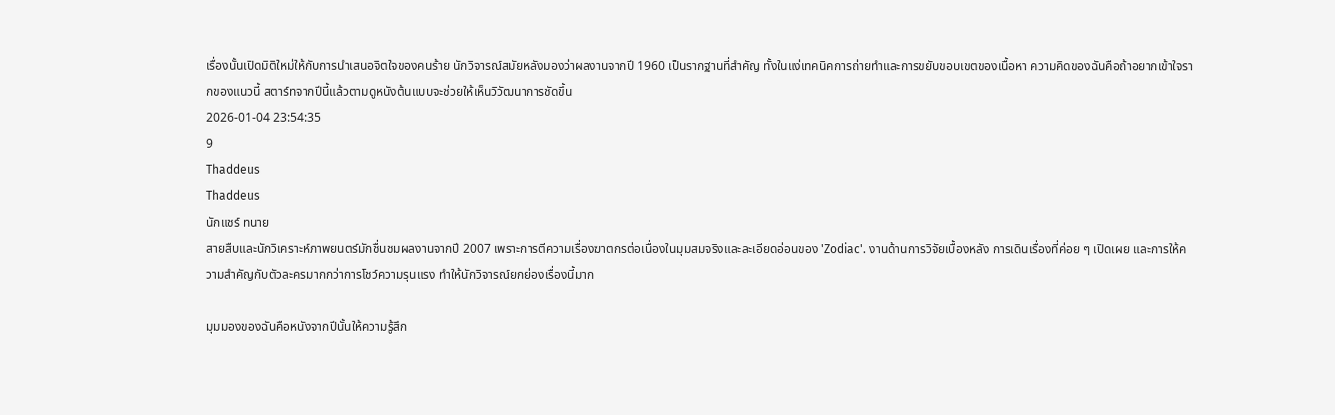เรื่องนั้นเปิดมิติใหม่ให้กับการนำเสนอจิตใจของคนร้าย นักวิจารณ์สมัยหลังมองว่าผลงานจากปี 1960 เป็นรากฐานที่สำคัญ ทั้งในแง่เทคนิคการถ่ายทำและการขยับขอบเขตของเนื้อหา ความคิดของฉันคือถ้าอยากเข้าใจรากของแนวนี้ สตาร์ทจากปีนี้แล้วตามดูหนังต้นแบบจะช่วยให้เห็นวิวัฒนาการชัดขึ้น
2026-01-04 23:54:35
9
Thaddeus
Thaddeus
นักแชร์ ทนาย
สายสืบและนักวิเคราะห์ภาพยนตร์มักชื่นชมผลงานจากปี 2007 เพราะการตีความเรื่องฆาตกรต่อเนื่องในมุมสมจริงและละเอียดอ่อนของ 'Zodiac'. งานด้านการวิจัยเบื้องหลัง การเดินเรื่องที่ค่อย ๆ เปิดเผย และการให้ความสำคัญกับตัวละครมากกว่าการโชว์ความรุนแรง ทำให้นักวิจารณ์ยกย่องเรื่องนี้มาก

มุมมองของฉันคือหนังจากปีนั้นให้ความรู้สึก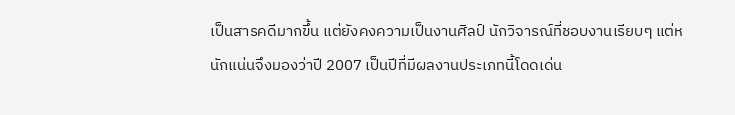เป็นสารคดีมากขึ้น แต่ยังคงความเป็นงานศิลป์ นักวิจารณ์ที่ชอบงานเรียบๆ แต่หนักแน่นจึงมองว่าปี 2007 เป็นปีที่มีผลงานประเภทนี้โดดเด่น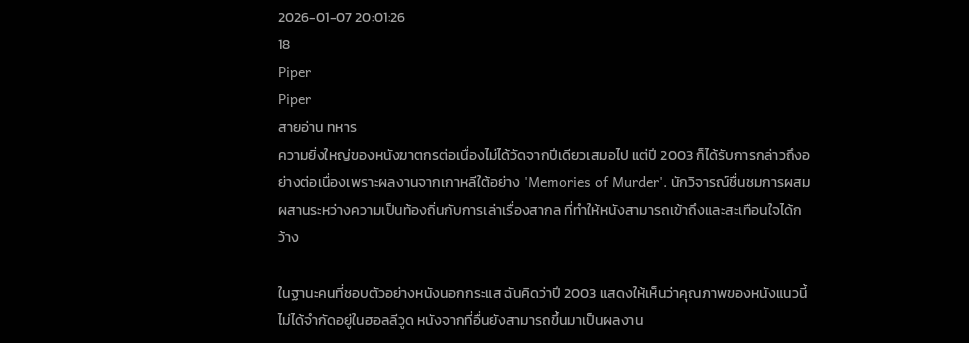2026-01-07 20:01:26
18
Piper
Piper
สายอ่าน ทหาร
ความยิ่งใหญ่ของหนังฆาตกรต่อเนื่องไม่ได้วัดจากปีเดียวเสมอไป แต่ปี 2003 ก็ได้รับการกล่าวถึงอย่างต่อเนื่องเพราะผลงานจากเกาหลีใต้อย่าง 'Memories of Murder'. นักวิจารณ์ชื่นชมการผสมผสานระหว่างความเป็นท้องถิ่นกับการเล่าเรื่องสากล ที่ทำให้หนังสามารถเข้าถึงและสะเทือนใจได้กว้าง

ในฐานะคนที่ชอบตัวอย่างหนังนอกกระแส ฉันคิดว่าปี 2003 แสดงให้เห็นว่าคุณภาพของหนังแนวนี้ไม่ได้จำกัดอยู่ในฮอลลีวูด หนังจากที่อื่นยังสามารถขึ้นมาเป็นผลงาน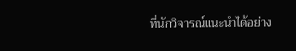ที่นักวิจารณ์แนะนำได้อย่าง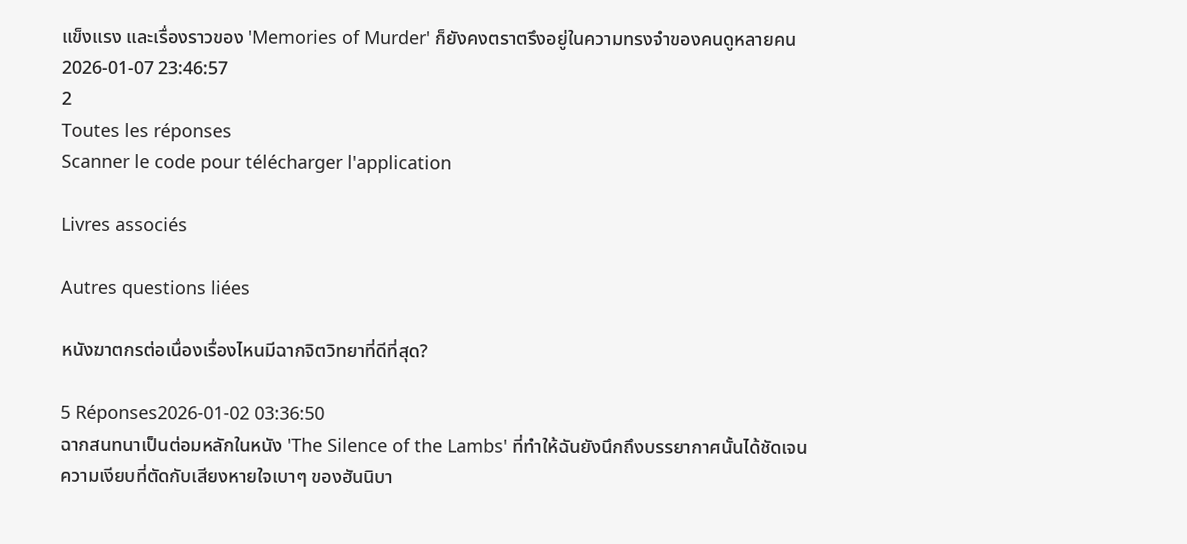แข็งแรง และเรื่องราวของ 'Memories of Murder' ก็ยังคงตราตรึงอยู่ในความทรงจำของคนดูหลายคน
2026-01-07 23:46:57
2
Toutes les réponses
Scanner le code pour télécharger l'application

Livres associés

Autres questions liées

หนังฆาตกรต่อเนื่องเรื่องไหนมีฉากจิตวิทยาที่ดีที่สุด?

5 Réponses2026-01-02 03:36:50
ฉากสนทนาเป็นต่อมหลักในหนัง 'The Silence of the Lambs' ที่ทำให้ฉันยังนึกถึงบรรยากาศนั้นได้ชัดเจน ความเงียบที่ตัดกับเสียงหายใจเบาๆ ของฮันนิบา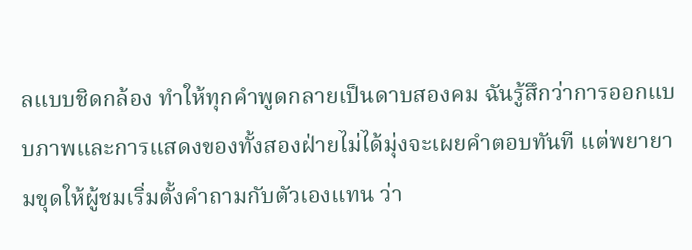ลแบบชิดกล้อง ทำให้ทุกคำพูดกลายเป็นดาบสองคม ฉันรู้สึกว่าการออกแบบภาพและการแสดงของทั้งสองฝ่ายไม่ได้มุ่งจะเผยคำตอบทันที แต่พยายามขุดให้ผู้ชมเริ่มตั้งคำถามกับตัวเองแทน ว่า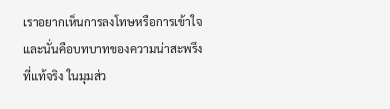เราอยากเห็นการลงโทษหรือการเข้าใจ และนั่นคือบทบาทของความน่าสะพรึงที่แท้จริง ในมุมส่ว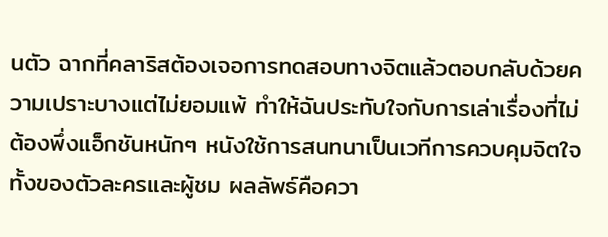นตัว ฉากที่คลาริสต้องเจอการทดสอบทางจิตแล้วตอบกลับด้วยความเปราะบางแต่ไม่ยอมแพ้ ทำให้ฉันประทับใจกับการเล่าเรื่องที่ไม่ต้องพึ่งแอ็กชันหนักๆ หนังใช้การสนทนาเป็นเวทีการควบคุมจิตใจทั้งของตัวละครและผู้ชม ผลลัพธ์คือควา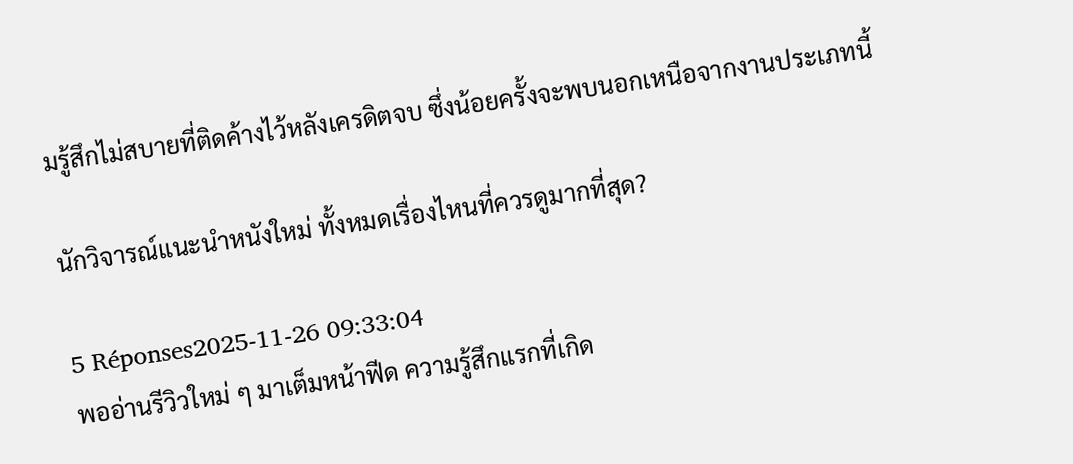มรู้สึกไม่สบายที่ติดค้างไว้หลังเครดิตจบ ซึ่งน้อยครั้งจะพบนอกเหนือจากงานประเภทนี้

นักวิจารณ์แนะนำหนังใหม่ ทั้งหมดเรื่องไหนที่ควรดูมากที่สุด?

5 Réponses2025-11-26 09:33:04
พออ่านรีวิวใหม่ ๆ มาเต็มหน้าฟีด ความรู้สึกแรกที่เกิด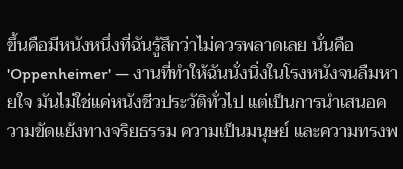ขึ้นคือมีหนังหนึ่งที่ฉันรู้สึกว่าไม่ควรพลาดเลย นั่นคือ 'Oppenheimer' — งานที่ทำให้ฉันนั่งนิ่งในโรงหนังจนลืมหายใจ มันไม่ใช่แค่หนังชีวประวัติทั่วไป แต่เป็นการนำเสนอความขัดแย้งทางจริยธรรม ความเป็นมนุษย์ และความทรงพ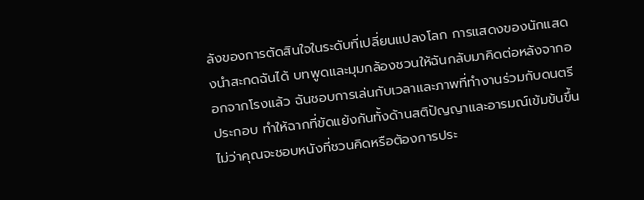ลังของการตัดสินใจในระดับที่เปลี่ยนแปลงโลก การแสดงของนักแสดงนำสะกดฉันได้ บทพูดและมุมกล้องชวนให้ฉันกลับมาคิดต่อหลังจากออกจากโรงแล้ว ฉันชอบการเล่นกับเวลาและภาพที่ทำงานร่วมกับดนตรีประกอบ ทำให้ฉากที่ขัดแย้งกันทั้งด้านสติปัญญาและอารมณ์เข้มข้นขึ้น ไม่ว่าคุณจะชอบหนังที่ชวนคิดหรือต้องการประ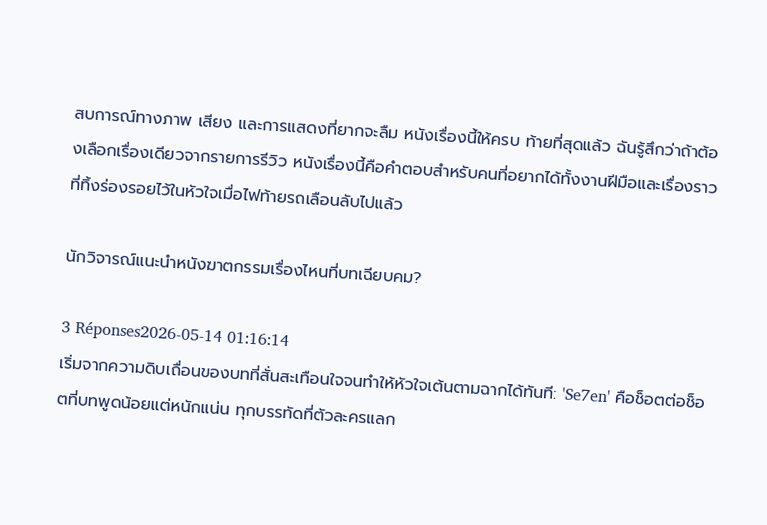สบการณ์ทางภาพ เสียง และการแสดงที่ยากจะลืม หนังเรื่องนี้ให้ครบ ท้ายที่สุดแล้ว ฉันรู้สึกว่าถ้าต้องเลือกเรื่องเดียวจากรายการรีวิว หนังเรื่องนี้คือคำตอบสำหรับคนที่อยากได้ทั้งงานฝีมือและเรื่องราวที่ทิ้งร่องรอยไว้ในหัวใจเมื่อไฟท้ายรถเลือนลับไปแล้ว

นักวิจารณ์แนะนำหนังฆาตกรรมเรื่องไหนที่บทเฉียบคม?

3 Réponses2026-05-14 01:16:14
เริ่มจากความดิบเถื่อนของบทที่สั่นสะเทือนใจจนทำให้หัวใจเต้นตามฉากได้ทันที: 'Se7en' คือช็อตต่อช็อตที่บทพูดน้อยแต่หนักแน่น ทุกบรรทัดที่ตัวละครแลก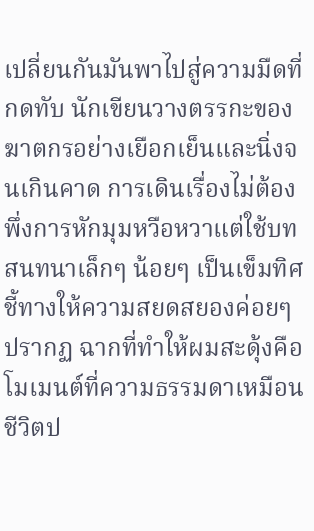เปลี่ยนกันมันพาไปสู่ความมืดที่กดทับ นักเขียนวางตรรกะของฆาตกรอย่างเยือกเย็นและนิ่งจนเกินคาด การเดินเรื่องไม่ต้องพึ่งการหักมุมหวือหวาแต่ใช้บทสนทนาเล็กๆ น้อยๆ เป็นเข็มทิศชี้ทางให้ความสยดสยองค่อยๆ ปรากฏ ฉากที่ทำให้ผมสะดุ้งคือโมเมนต์ที่ความธรรมดาเหมือนชีวิตป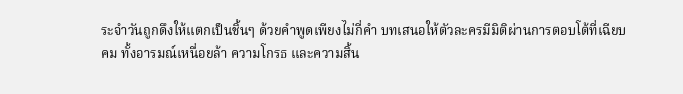ระจำวันถูกดึงให้แตกเป็นชิ้นๆ ด้วยคำพูดเพียงไม่กี่คำ บทเสนอให้ตัวละครมีมิติผ่านการตอบโต้ที่เฉียบคม ทั้งอารมณ์เหนื่อยล้า ความโกรธ และความสิ้น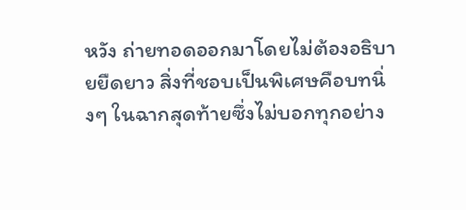หวัง ถ่ายทอดออกมาโดยไม่ต้องอธิบายยืดยาว สิ่งที่ชอบเป็นพิเศษคือบทนิ่งๆ ในฉากสุดท้ายซึ่งไม่บอกทุกอย่าง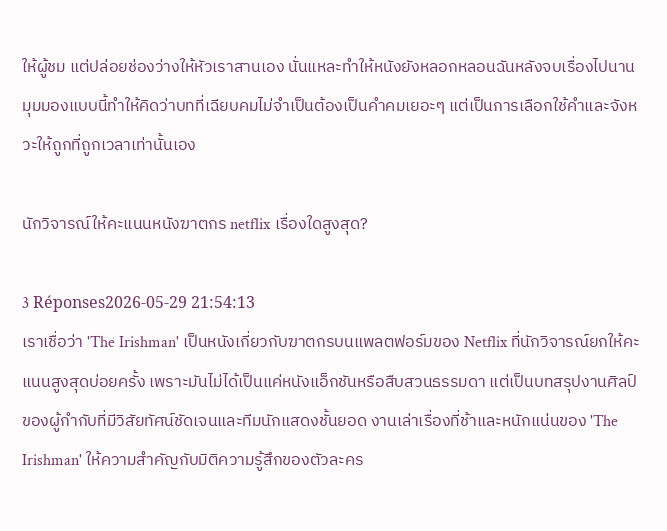ให้ผู้ชม แต่ปล่อยช่องว่างให้หัวเราสานเอง นั่นแหละทำให้หนังยังหลอกหลอนฉันหลังจบเรื่องไปนาน มุมมองแบบนี้ทำให้คิดว่าบทที่เฉียบคมไม่จำเป็นต้องเป็นคำคมเยอะๆ แต่เป็นการเลือกใช้คำและจังหวะให้ถูกที่ถูกเวลาเท่านั้นเอง

นักวิจารณ์ให้คะแนนหนังฆาตกร netflix เรื่องใดสูงสุด?

3 Réponses2026-05-29 21:54:13
เราเชื่อว่า 'The Irishman' เป็นหนังเกี่ยวกับฆาตกรบนแพลตฟอร์มของ Netflix ที่นักวิจารณ์ยกให้คะแนนสูงสุดบ่อยครั้ง เพราะมันไม่ได้เป็นแค่หนังแอ็กชันหรือสืบสวนธรรมดา แต่เป็นบทสรุปงานศิลป์ของผู้กำกับที่มีวิสัยทัศน์ชัดเจนและทีมนักแสดงชั้นยอด งานเล่าเรื่องที่ช้าและหนักแน่นของ 'The Irishman' ให้ความสำคัญกับมิติความรู้สึกของตัวละคร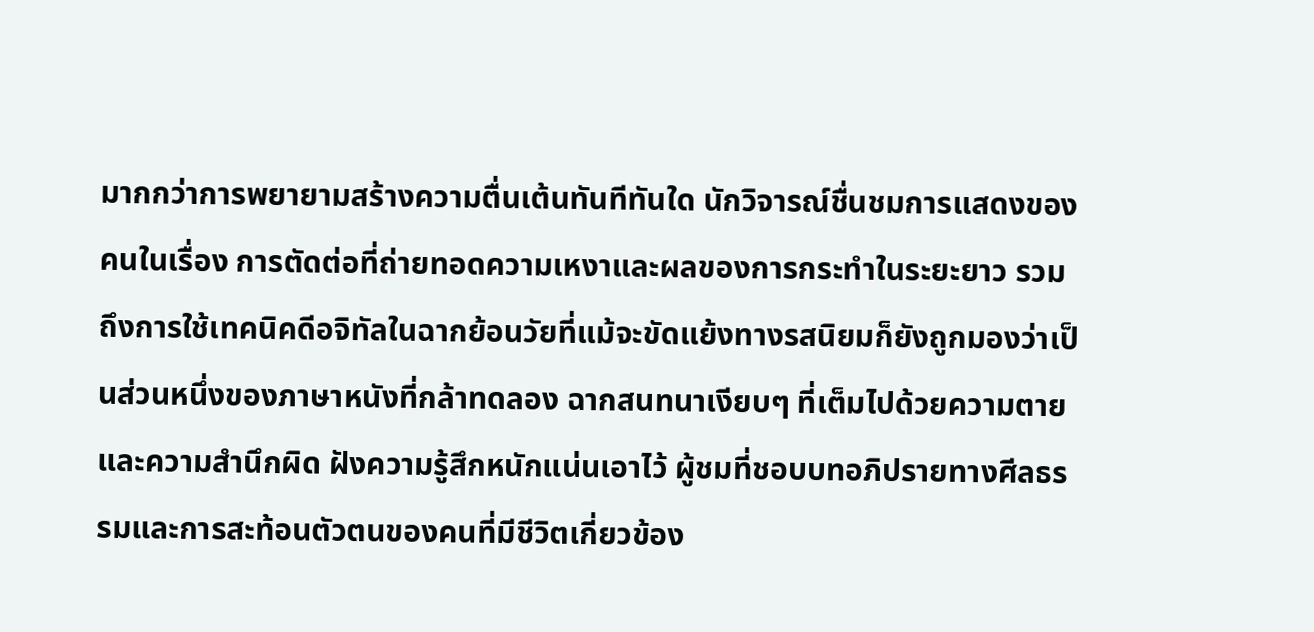มากกว่าการพยายามสร้างความตื่นเต้นทันทีทันใด นักวิจารณ์ชื่นชมการแสดงของคนในเรื่อง การตัดต่อที่ถ่ายทอดความเหงาและผลของการกระทำในระยะยาว รวมถึงการใช้เทคนิคดีอจิทัลในฉากย้อนวัยที่แม้จะขัดแย้งทางรสนิยมก็ยังถูกมองว่าเป็นส่วนหนึ่งของภาษาหนังที่กล้าทดลอง ฉากสนทนาเงียบๆ ที่เต็มไปด้วยความตายและความสำนึกผิด ฝังความรู้สึกหนักแน่นเอาไว้ ผู้ชมที่ชอบบทอภิปรายทางศีลธรรมและการสะท้อนตัวตนของคนที่มีชีวิตเกี่ยวข้อง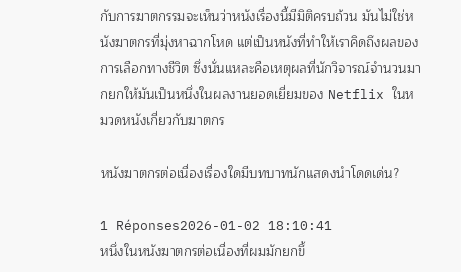กับการฆาตกรรมจะเห็นว่าหนังเรื่องนี้มีมิติครบถ้วน มันไม่ใช่หนังฆาตกรที่มุ่งหาฉากโหด แต่เป็นหนังที่ทำให้เราคิดถึงผลของการเลือกทางชีวิต ซึ่งนั่นแหละคือเหตุผลที่นักวิจารณ์จำนวนมากยกให้มันเป็นหนึ่งในผลงานยอดเยี่ยมของ Netflix ในหมวดหนังเกี่ยวกับฆาตกร

หนังฆาตกรต่อเนื่องเรื่องใดมีบทบาทนักแสดงนำโดดเด่น?

1 Réponses2026-01-02 18:10:41
หนึ่งในหนังฆาตกรต่อเนื่องที่ผมมักยกขึ้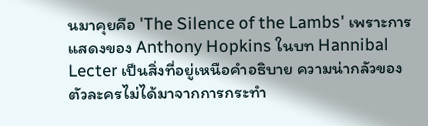นมาคุยคือ 'The Silence of the Lambs' เพราะการแสดงของ Anthony Hopkins ในบท Hannibal Lecter เป็นสิ่งที่อยู่เหนือคำอธิบาย ความน่ากลัวของตัวละครไม่ได้มาจากการกระทำ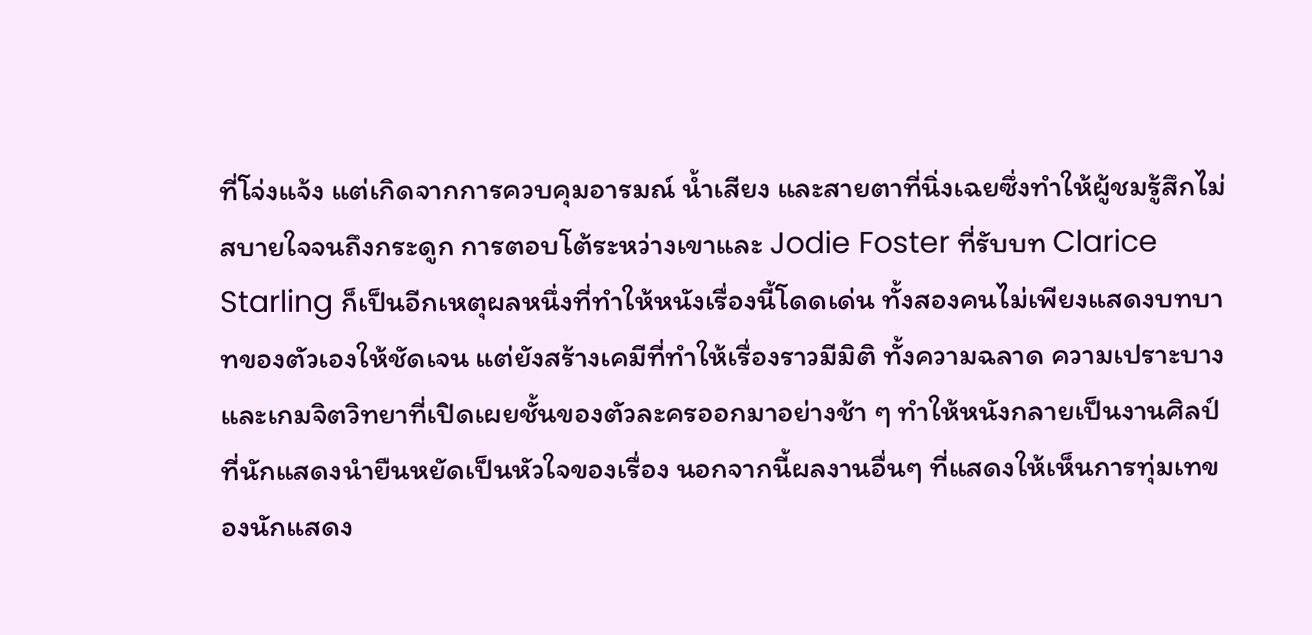ที่โจ่งแจ้ง แต่เกิดจากการควบคุมอารมณ์ น้ำเสียง และสายตาที่นิ่งเฉยซึ่งทำให้ผู้ชมรู้สึกไม่สบายใจจนถึงกระดูก การตอบโต้ระหว่างเขาและ Jodie Foster ที่รับบท Clarice Starling ก็เป็นอีกเหตุผลหนึ่งที่ทำให้หนังเรื่องนี้โดดเด่น ทั้งสองคนไม่เพียงแสดงบทบาทของตัวเองให้ชัดเจน แต่ยังสร้างเคมีที่ทำให้เรื่องราวมีมิติ ทั้งความฉลาด ความเปราะบาง และเกมจิตวิทยาที่เปิดเผยชั้นของตัวละครออกมาอย่างช้า ๆ ทำให้หนังกลายเป็นงานศิลป์ที่นักแสดงนำยืนหยัดเป็นหัวใจของเรื่อง นอกจากนี้ผลงานอื่นๆ ที่แสดงให้เห็นการทุ่มเทของนักแสดง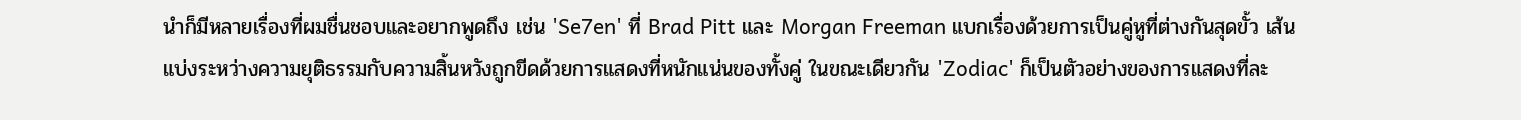นำก็มีหลายเรื่องที่ผมชื่นชอบและอยากพูดถึง เช่น 'Se7en' ที่ Brad Pitt และ Morgan Freeman แบกเรื่องด้วยการเป็นคู่หูที่ต่างกันสุดขั้ว เส้นแบ่งระหว่างความยุติธรรมกับความสิ้นหวังถูกขีดด้วยการแสดงที่หนักแน่นของทั้งคู่ ในขณะเดียวกัน 'Zodiac' ก็เป็นตัวอย่างของการแสดงที่ละ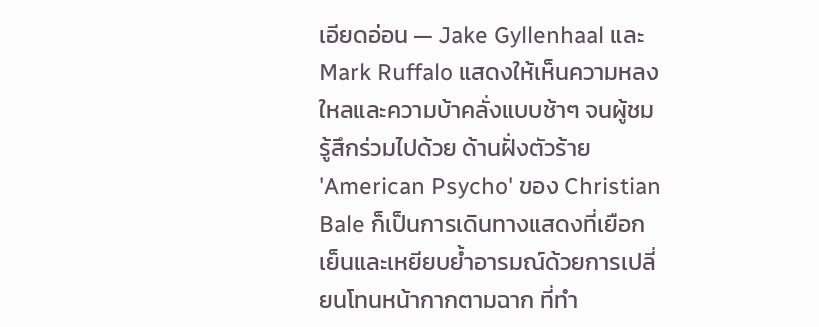เอียดอ่อน — Jake Gyllenhaal และ Mark Ruffalo แสดงให้เห็นความหลงใหลและความบ้าคลั่งแบบช้าๆ จนผู้ชมรู้สึกร่วมไปด้วย ด้านฝั่งตัวร้าย 'American Psycho' ของ Christian Bale ก็เป็นการเดินทางแสดงที่เยือกเย็นและเหยียบย้ำอารมณ์ด้วยการเปลี่ยนโทนหน้ากากตามฉาก ที่ทำ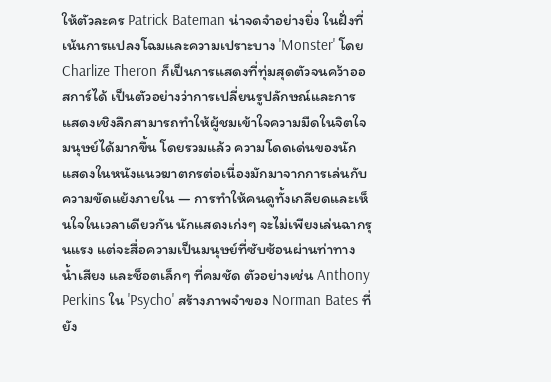ให้ตัวละคร Patrick Bateman น่าจดจำอย่างยิ่ง ในฝั่งที่เน้นการแปลงโฉมและความเปราะบาง 'Monster' โดย Charlize Theron ก็เป็นการแสดงที่ทุ่มสุดตัวจนคว้าออสการ์ได้ เป็นตัวอย่างว่าการเปลี่ยนรูปลักษณ์และการแสดงเชิงลึกสามารถทำให้ผู้ชมเข้าใจความมืดในจิตใจมนุษย์ได้มากขึ้น โดยรวมแล้ว ความโดดเด่นของนักแสดงในหนังแนวฆาตกรต่อเนื่องมักมาจากการเล่นกับความขัดแย้งภายใน — การทำให้คนดูทั้งเกลียดและเห็นใจในเวลาเดียวกัน นักแสดงเก่งๆ จะไม่เพียงเล่นฉากรุนแรง แต่จะสื่อความเป็นมนุษย์ที่ซับซ้อนผ่านท่าทาง น้ำเสียง และช็อตเล็กๆ ที่คมชัด ตัวอย่างเช่น Anthony Perkins ใน 'Psycho' สร้างภาพจำของ Norman Bates ที่ยัง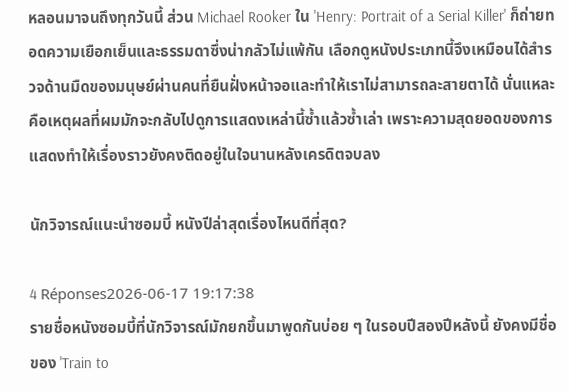หลอนมาจนถึงทุกวันนี้ ส่วน Michael Rooker ใน 'Henry: Portrait of a Serial Killer' ก็ถ่ายทอดความเยือกเย็นและธรรมดาซึ่งน่ากลัวไม่แพ้กัน เลือกดูหนังประเภทนี้จึงเหมือนได้สำรวจด้านมืดของมนุษย์ผ่านคนที่ยืนฝั่งหน้าจอและทำให้เราไม่สามารถละสายตาได้ นั่นแหละคือเหตุผลที่ผมมักจะกลับไปดูการแสดงเหล่านี้ซ้ำแล้วซ้ำเล่า เพราะความสุดยอดของการแสดงทำให้เรื่องราวยังคงติดอยู่ในใจนานหลังเครดิตจบลง

นักวิจารณ์แนะนำซอมบี้ หนังปีล่าสุดเรื่องไหนดีที่สุด?

4 Réponses2026-06-17 19:17:38
รายชื่อหนังซอมบี้ที่นักวิจารณ์มักยกขึ้นมาพูดกันบ่อย ๆ ในรอบปีสองปีหลังนี้ ยังคงมีชื่อของ 'Train to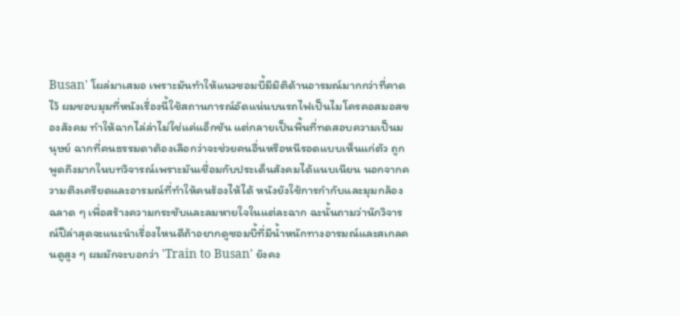Busan' โผล่มาเสมอ เพราะมันทำให้แนวซอมบี้มีมิติด้านอารมณ์มากกว่าที่คาดไว้ ผมชอบมุมที่หนังเรื่องนี้ใช้สถานการณ์อัดแน่นบนรถไฟเป็นไมโครคอสมอสของสังคม ทำให้ฉากไล่ล่าไม่ใช่แค่แอ็กชัน แต่กลายเป็นพื้นที่ทดสอบความเป็นมนุษย์ ฉากที่คนธรรมดาต้องเลือกว่าจะช่วยคนอื่นหรือหนีรอดแบบเห็นแก่ตัว ถูกพูดถึงมากในบทวิจารณ์เพราะมันเชื่อมกับประเด็นสังคมได้แนบเนียน นอกจากความตึงเครียดและอารมณ์ที่ทำให้คนร้องไห้ได้ หนังยังใช้การกำกับและมุมกล้องฉลาด ๆ เพื่อสร้างความกระชับและลมหายใจในแต่ละฉาก ฉะนั้นถามว่านักวิจารณ์ปีล่าสุดจะแนะนำเรื่องไหนดีถ้าอยากดูซอมบี้ที่มีน้ำหนักทางอารมณ์และสเกลคนดูสูง ๆ ผมมักจะบอกว่า 'Train to Busan' ยังคง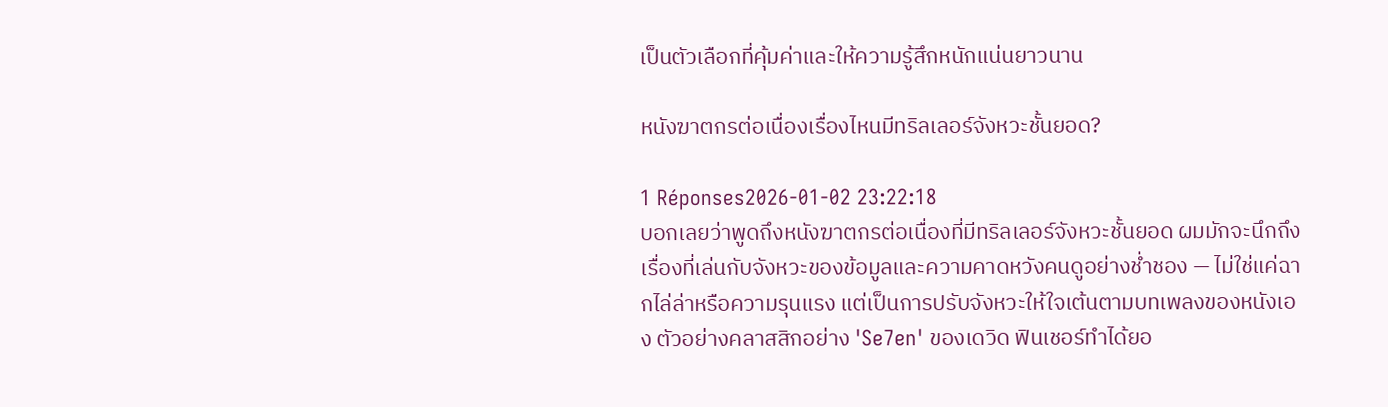เป็นตัวเลือกที่คุ้มค่าและให้ความรู้สึกหนักแน่นยาวนาน

หนังฆาตกรต่อเนื่องเรื่องไหนมีทริลเลอร์จังหวะชั้นยอด?

1 Réponses2026-01-02 23:22:18
บอกเลยว่าพูดถึงหนังฆาตกรต่อเนื่องที่มีทริลเลอร์จังหวะชั้นยอด ผมมักจะนึกถึงเรื่องที่เล่นกับจังหวะของข้อมูลและความคาดหวังคนดูอย่างช่ำชอง — ไม่ใช่แค่ฉากไล่ล่าหรือความรุนแรง แต่เป็นการปรับจังหวะให้ใจเต้นตามบทเพลงของหนังเอง ตัวอย่างคลาสสิกอย่าง 'Se7en' ของเดวิด ฟินเชอร์ทำได้ยอ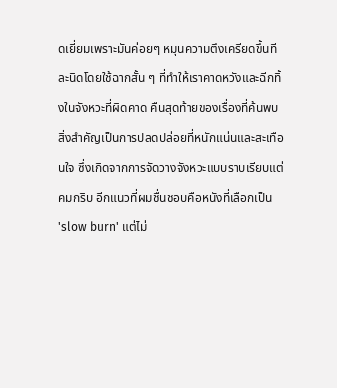ดเยี่ยมเพราะมันค่อยๆ หมุนความตึงเครียดขึ้นทีละนิดโดยใช้ฉากสั้น ๆ ที่ทำให้เราคาดหวังและฉีกทิ้งในจังหวะที่ผิดคาด คืนสุดท้ายของเรื่องที่ค้นพบสิ่งสำคัญเป็นการปลดปล่อยที่หนักแน่นและสะเทือนใจ ซึ่งเกิดจากการจัดวางจังหวะแบบราบเรียบแต่คมกริบ อีกแนวที่ผมชื่นชอบคือหนังที่เลือกเป็น 'slow burn' แต่ไม่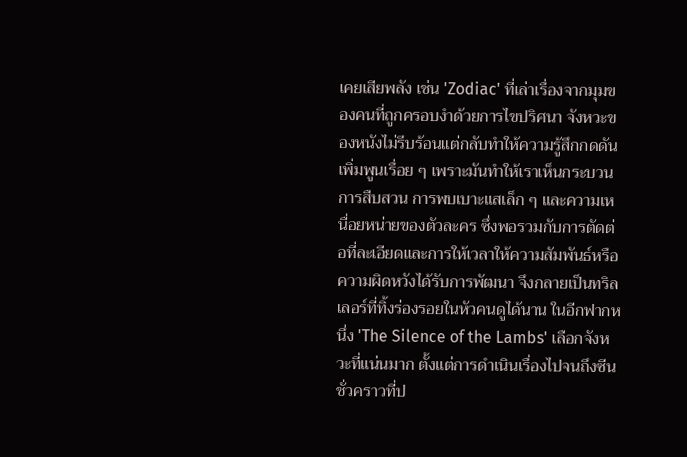เคยเสียพลัง เช่น 'Zodiac' ที่เล่าเรื่องจากมุมของคนที่ถูกครอบงำด้วยการไขปริศนา จังหวะของหนังไม่รีบร้อนแต่กลับทำให้ความรู้สึกกดดันเพิ่มพูนเรื่อย ๆ เพราะมันทำให้เราเห็นกระบวนการสืบสวน การพบเบาะแสเล็ก ๆ และความเหนื่อยหน่ายของตัวละคร ซึ่งพอรวมกับการตัดต่อที่ละเอียดและการให้เวลาให้ความสัมพันธ์หรือความผิดหวังได้รับการพัฒนา จึงกลายเป็นทริลเลอร์ที่ทิ้งร่องรอยในหัวคนดูได้นาน ในอีกฟากหนึ่ง 'The Silence of the Lambs' เลือกจังหวะที่แน่นมาก ตั้งแต่การดำเนินเรื่องไปจนถึงซีนชั่วคราวที่ป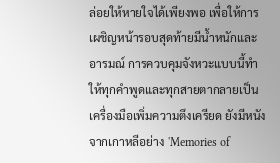ล่อยให้หายใจได้เพียงพอ เพื่อให้การเผชิญหน้ารอบสุดท้ายมีน้ำหนักและอารมณ์ การควบคุมจังหวะแบบนี้ทำให้ทุกคำพูดและทุกสายตากลายเป็นเครื่องมือเพิ่มความตึงเครียด ยังมีหนังจากเกาหลีอย่าง 'Memories of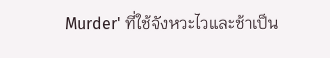Murder' ที่ใช้จังหวะไวและช้าเป็น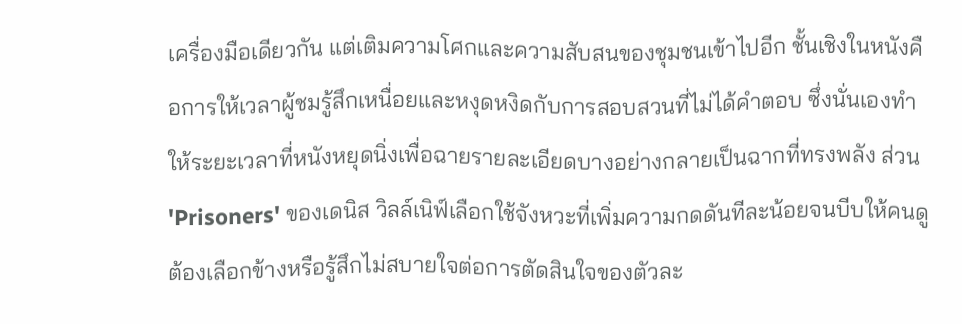เครื่องมือเดียวกัน แต่เติมความโศกและความสับสนของชุมชนเข้าไปอีก ชั้นเชิงในหนังคือการให้เวลาผู้ชมรู้สึกเหนื่อยและหงุดหงิดกับการสอบสวนที่ไม่ได้คำตอบ ซึ่งนั่นเองทำให้ระยะเวลาที่หนังหยุดนิ่งเพื่อฉายรายละเอียดบางอย่างกลายเป็นฉากที่ทรงพลัง ส่วน 'Prisoners' ของเดนิส วิลล์เนิฟ์เลือกใช้จังหวะที่เพิ่มความกดดันทีละน้อยจนบีบให้คนดูต้องเลือกข้างหรือรู้สึกไม่สบายใจต่อการตัดสินใจของตัวละ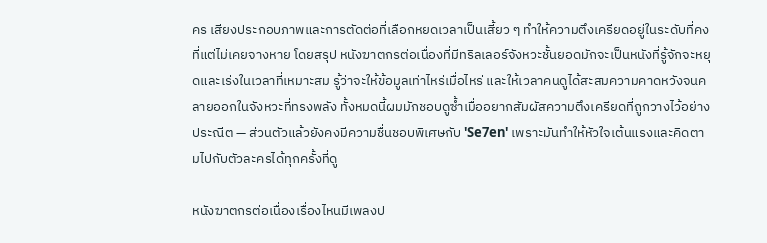คร เสียงประกอบภาพและการตัดต่อที่เลือกหยดเวลาเป็นเสี้ยว ๆ ทำให้ความตึงเครียดอยู่ในระดับที่คงที่แต่ไม่เคยจางหาย โดยสรุป หนังฆาตกรต่อเนื่องที่มีทริลเลอร์จังหวะชั้นยอดมักจะเป็นหนังที่รู้จักจะหยุดและเร่งในเวลาที่เหมาะสม รู้ว่าจะให้ข้อมูลเท่าไหร่เมื่อไหร่ และให้เวลาคนดูได้สะสมความคาดหวังจนคลายออกในจังหวะที่ทรงพลัง ทั้งหมดนี้ผมมักชอบดูซ้ำเมื่ออยากสัมผัสความตึงเครียดที่ถูกวางไว้อย่างประณีต — ส่วนตัวแล้วยังคงมีความชื่นชอบพิเศษกับ 'Se7en' เพราะมันทำให้หัวใจเต้นแรงและคิดตามไปกับตัวละครได้ทุกครั้งที่ดู

หนังฆาตกรต่อเนื่องเรื่องไหนมีเพลงป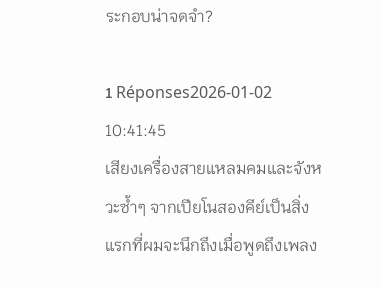ระกอบน่าจดจำ?

1 Réponses2026-01-02 10:41:45
เสียงเครื่องสายแหลมคมและจังหวะซ้ำๆ จากเปียโนสองคีย์เป็นสิ่งแรกที่ผมจะนึกถึงเมื่อพูดถึงเพลง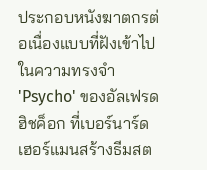ประกอบหนังฆาตกรต่อเนื่องแบบที่ฝังเข้าไปในความทรงจำ 'Psycho' ของอัลเฟรด ฮิชค็อก ที่เบอร์นาร์ด เฮอร์แมนสร้างธีมสต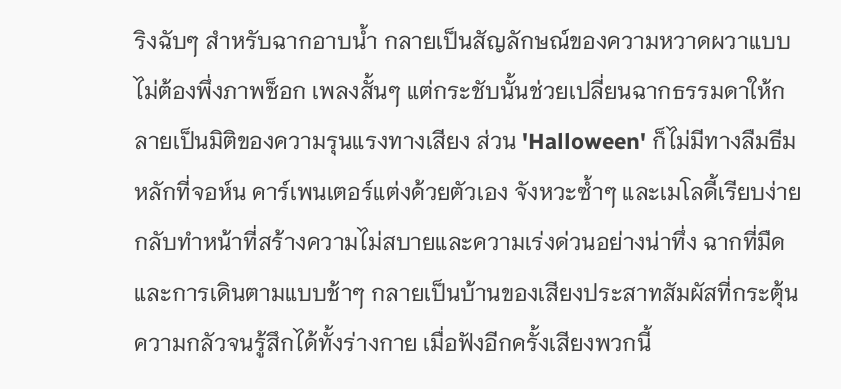ริงฉับๆ สำหรับฉากอาบน้ำ กลายเป็นสัญลักษณ์ของความหวาดผวาแบบไม่ต้องพึ่งภาพช็อก เพลงสั้นๆ แต่กระชับนั้นช่วยเปลี่ยนฉากธรรมดาให้กลายเป็นมิติของความรุนแรงทางเสียง ส่วน 'Halloween' ก็ไม่มีทางลืมธีมหลักที่จอห์น คาร์เพนเตอร์แต่งด้วยตัวเอง จังหวะซ้ำๆ และเมโลดี้เรียบง่ายกลับทำหน้าที่สร้างความไม่สบายและความเร่งด่วนอย่างน่าทึ่ง ฉากที่มืดและการเดินตามแบบช้าๆ กลายเป็นบ้านของเสียงประสาทสัมผัสที่กระตุ้นความกลัวจนรู้สึกได้ทั้งร่างกาย เมื่อฟังอีกครั้งเสียงพวกนี้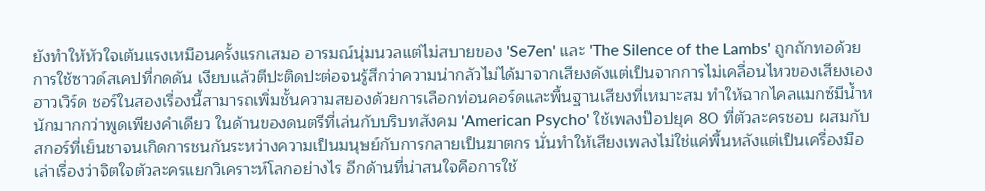ยังทำให้หัวใจเต้นแรงเหมือนครั้งแรกเสมอ อารมณ์นุ่มนวลแต่ไม่สบายของ 'Se7en' และ 'The Silence of the Lambs' ถูกถักทอด้วยการใช้ซาวด์สเคปที่กดดัน เงียบแล้วตีปะติดปะต่อจนรู้สึกว่าความน่ากลัวไม่ได้มาจากเสียงดังแต่เป็นจากการไม่เคลื่อนไหวของเสียงเอง ฮาวเวิร์ด ชอร์ในสองเรื่องนี้สามารถเพิ่มชั้นความสยองด้วยการเลือกท่อนคอร์ดและพื้นฐานเสียงที่เหมาะสม ทำให้ฉากไคลแมกซ์มีน้ำหนักมากกว่าพูดเพียงคำเดียว ในด้านของดนตรีที่เล่นกับบริบทสังคม 'American Psycho' ใช้เพลงป๊อปยุค 80 ที่ตัวละครชอบ ผสมกับสกอร์ที่เย็นชาจนเกิดการชนกันระหว่างความเป็นมนุษย์กับการกลายเป็นฆาตกร นั่นทำให้เสียงเพลงไม่ใช่แค่พื้นหลังแต่เป็นเครื่องมือเล่าเรื่องว่าจิตใจตัวละครแยกวิเคราะห์โลกอย่างไร อีกด้านที่น่าสนใจคือการใช้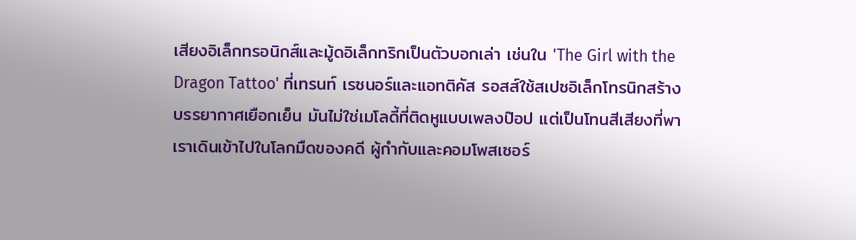เสียงอิเล็กทรอนิกส์และมู้ดอิเล็กทริกเป็นตัวบอกเล่า เช่นใน 'The Girl with the Dragon Tattoo' ที่เทรนท์ เรซนอร์และแอทติคัส รอสส์ใช้สเปซอิเล็กโทรนิกสร้างบรรยากาศเยือกเย็น มันไม่ใช่เมโลดี้ที่ติดหูแบบเพลงป๊อป แต่เป็นโทนสีเสียงที่พาเราเดินเข้าไปในโลกมืดของคดี ผู้กำกับและคอมโพสเซอร์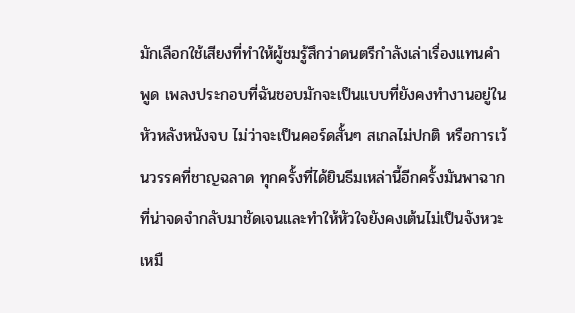มักเลือกใช้เสียงที่ทำให้ผู้ชมรู้สึกว่าดนตรีกำลังเล่าเรื่องแทนคำพูด เพลงประกอบที่ฉันชอบมักจะเป็นแบบที่ยังคงทำงานอยู่ในหัวหลังหนังจบ ไม่ว่าจะเป็นคอร์ดสั้นๆ สเกลไม่ปกติ หรือการเว้นวรรคที่ชาญฉลาด ทุกครั้งที่ได้ยินธีมเหล่านี้อีกครั้งมันพาฉากที่น่าจดจำกลับมาชัดเจนและทำให้หัวใจยังคงเต้นไม่เป็นจังหวะเหมื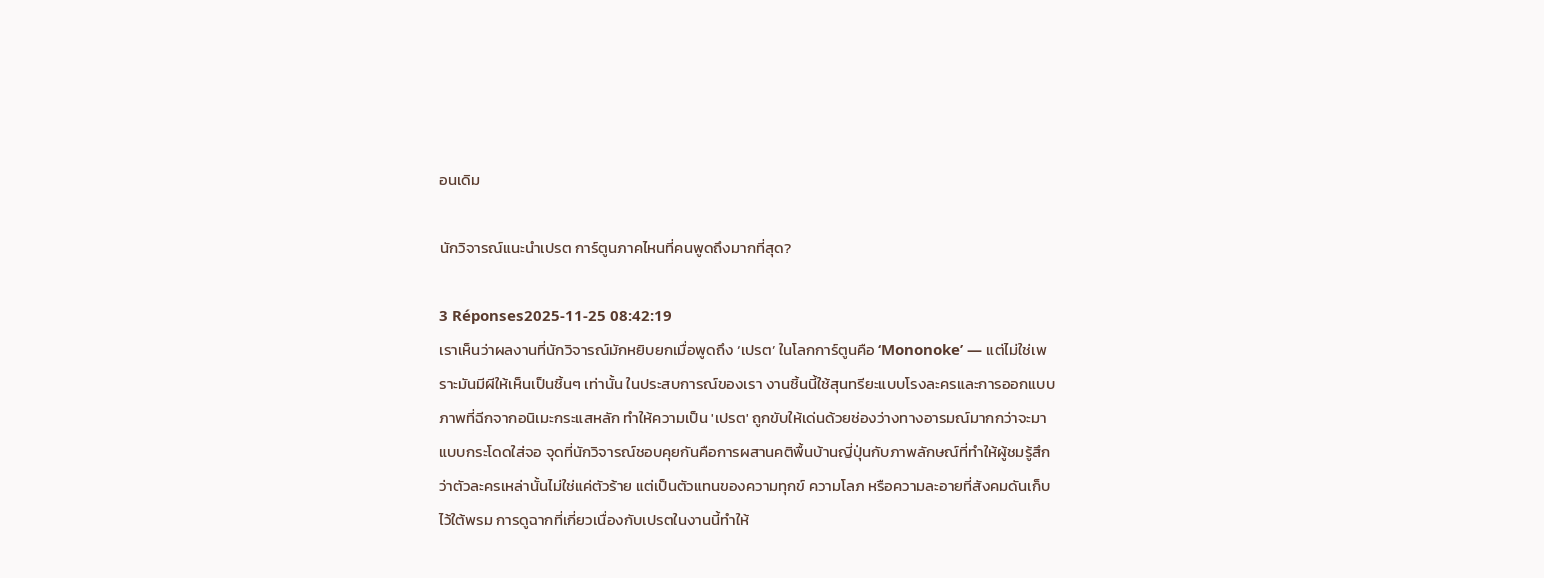อนเดิม

นักวิจารณ์แนะนำเปรต การ์ตูนภาคไหนที่คนพูดถึงมากที่สุด?

3 Réponses2025-11-25 08:42:19
เราเห็นว่าผลงานที่นักวิจารณ์มักหยิบยกเมื่อพูดถึง ‘เปรต’ ในโลกการ์ตูนคือ ‘Mononoke’ — แต่ไม่ใช่เพราะมันมีผีให้เห็นเป็นชิ้นๆ เท่านั้น ในประสบการณ์ของเรา งานชิ้นนี้ใช้สุนทรียะแบบโรงละครและการออกแบบภาพที่ฉีกจากอนิเมะกระแสหลัก ทำให้ความเป็น 'เปรต' ถูกขับให้เด่นด้วยช่องว่างทางอารมณ์มากกว่าจะมาแบบกระโดดใส่จอ จุดที่นักวิจารณ์ชอบคุยกันคือการผสานคติพื้นบ้านญี่ปุ่นกับภาพลักษณ์ที่ทำให้ผู้ชมรู้สึกว่าตัวละครเหล่านั้นไม่ใช่แค่ตัวร้าย แต่เป็นตัวแทนของความทุกข์ ความโลภ หรือความละอายที่สังคมดันเก็บไว้ใต้พรม การดูฉากที่เกี่ยวเนื่องกับเปรตในงานนี้ทำให้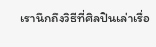เรานึกถึงวิธีที่ศิลปินเล่าเรื่อ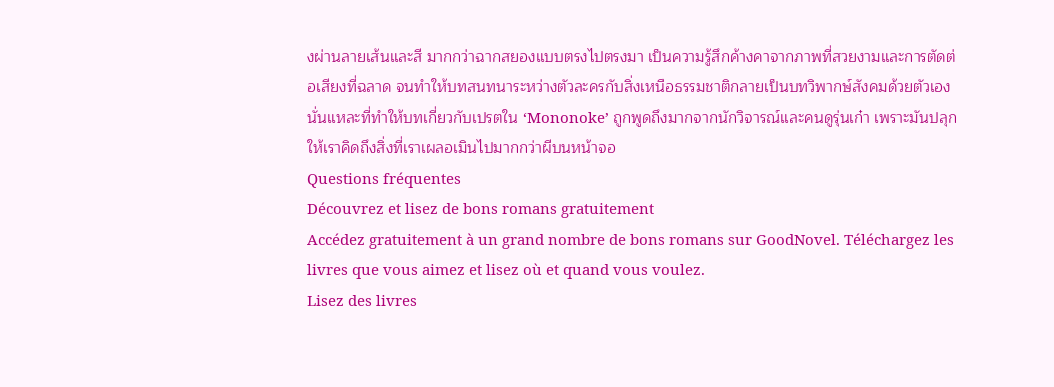งผ่านลายเส้นและสี มากกว่าฉากสยองแบบตรงไปตรงมา เป็นความรู้สึกค้างคาจากภาพที่สวยงามและการตัดต่อเสียงที่ฉลาด จนทำให้บทสนทนาระหว่างตัวละครกับสิ่งเหนือธรรมชาติกลายเป็นบทวิพากษ์สังคมด้วยตัวเอง นั่นแหละที่ทำให้บทเกี่ยวกับเปรตใน ‘Mononoke’ ถูกพูดถึงมากจากนักวิจารณ์และคนดูรุ่นเก๋า เพราะมันปลุกให้เราคิดถึงสิ่งที่เราเผลอเมินไปมากกว่าผีบนหน้าจอ
Questions fréquentes
Découvrez et lisez de bons romans gratuitement
Accédez gratuitement à un grand nombre de bons romans sur GoodNovel. Téléchargez les livres que vous aimez et lisez où et quand vous voulez.
Lisez des livres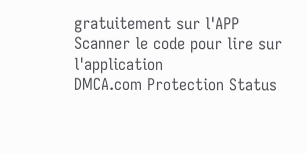gratuitement sur l'APP
Scanner le code pour lire sur l'application
DMCA.com Protection Status